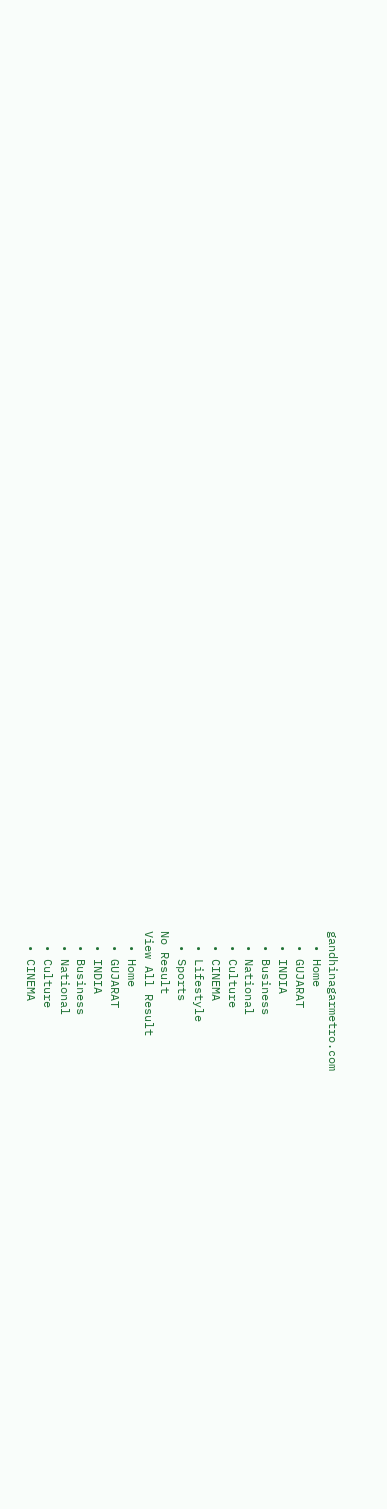gandhinagarmetro.com
  • Home
  • GUJARAT
  • INDIA
  • Business
  • National
  • Culture
  • CINEMA
  • Lifestyle
  • Sports
No Result
View All Result
  • Home
  • GUJARAT
  • INDIA
  • Business
  • National
  • Culture
  • CINEMA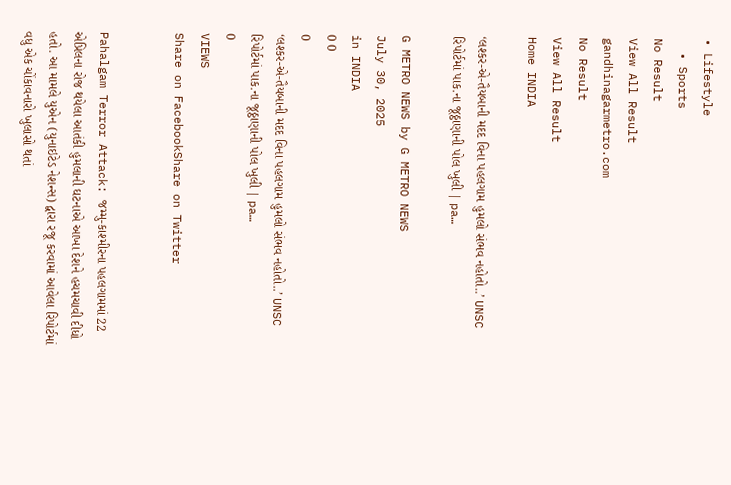• Lifestyle
  • Sports
No Result
View All Result
gandhinagarmetro.com
No Result
View All Result
Home INDIA

‘લશ્કર-એ-તૈયબાની મદદ વિના પહલગામ હુમલો સંભવ નહોતો..’ UNSC રિપોર્ટમાં પાક.ના જૂઠ્ઠાણાની પોલ ખુલી | pa…

G METRO NEWS by G METRO NEWS
July 30, 2025
in INDIA
0 0
0
‘લશ્કર-એ-તૈયબાની મદદ વિના પહલગામ હુમલો સંભવ નહોતો..’ UNSC રિપોર્ટમાં પાક.ના જૂઠ્ઠાણાની પોલ ખુલી | pa…
0
VIEWS
Share on FacebookShare on Twitter


Pahalgam Terror Attack: જમ્મુ-કાશ્મીરના પહલગામમાં 22 એપ્રિલના રોજ થયેલા આતંકી હુમલાની ઘટનાએ આખા દેશને હચમચાવી દીધો હતો. આ મામલે યુએન (યુનાઇટેડ નેશન્સ) દ્વારા રજૂ કરવામાં આવેલા રિપોર્ટમાં વધુ એક ચોંકાવનારો ખુલાસો થતાં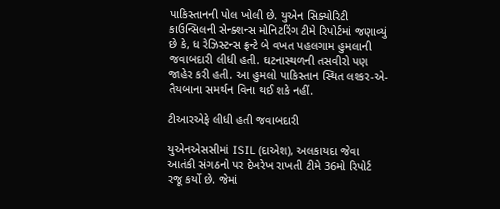પાકિસ્તાનની પોલ ખોલી છે. યુએન સિક્યોરિટી કાઉન્સિલની સેન્ક્શન્સ મોનિટરિંગ ટીમે રિપોર્ટમાં જણાવ્યું છે કે, ધ રેઝિસ્ટન્સ ફ્રન્ટે બે વખત પહલગામ હુમલાની જવાબદારી લીધી હતી. ઘટનાસ્થળની તસવીરો પણ જાહેર કરી હતી. આ હુમલો પાકિસ્તાન સ્થિત લશ્કર-એ-તૈયબાના સમર્થન વિના થઈ શકે નહીં.

ટીઆરએફે લીધી હતી જવાબદારી

યુએનએસસીમાં ISIL (દાએશ), અલકાયદા જેવા આતંકી સંગઠનો પર દેખરેખ રાખતી ટીમે 36મો રિપોર્ટ રજૂ કર્યો છે. જેમાં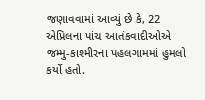જણાવવામાં આવ્યું છે કે, 22 એપ્રિલના પાંચ આતંકવાદીઓએ જમ્મુ-કાશ્મીરના પહલગામમાં હુમલો કર્યો હતો.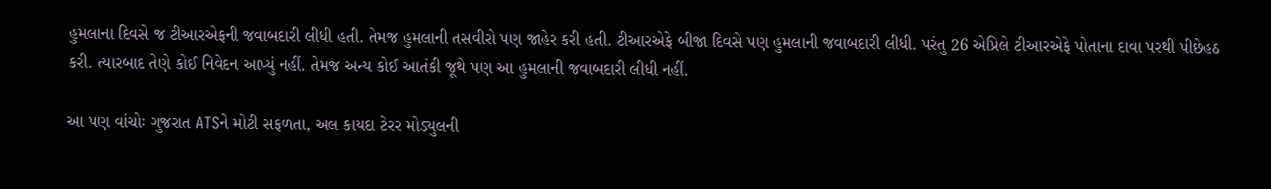હુમલાના દિવસે જ ટીઆરએફની જવાબદારી લીધી હતી. તેમજ હુમલાની તસવીરો પણ જાહેર કરી હતી. ટીઆરએફે બીજા દિવસે પણ હુમલાની જવાબદારી લીધી. પરંતુ 26 એપ્રિલે ટીઆરએફે પોતાના દાવા પરથી પીછેહઠ કરી. ત્યારબાદ તેણે કોઈ નિવેદન આપ્યું નહીં. તેમજ અન્ય કોઈ આતંકી જૂથે પણ આ હુમલાની જવાબદારી લીધી નહીં.

આ પણ વાંચોઃ ગુજરાત ATSને મોટી સફળતા, અલ કાયદા ટેરર મોડ્યુલની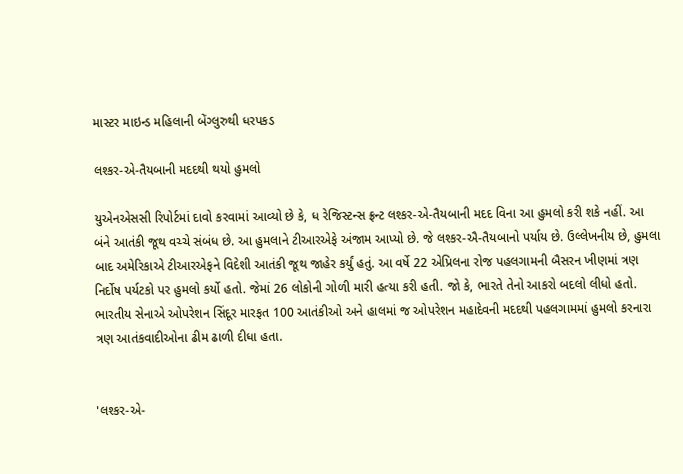માસ્ટર માઇન્ડ મહિલાની બેંગ્લુરુથી ધરપકડ

લશ્કર-એ-તૈયબાની મદદથી થયો હુમલો

યુએનએસસી રિપોર્ટમાં દાવો કરવામાં આવ્યો છે કે, ધ રેજિસ્ટન્સ ફ્રન્ટ લશ્કર-એ-તૈયબાની મદદ વિના આ હુમલો કરી શકે નહીં. આ બંને આતંકી જૂથ વચ્ચે સંબંધ છે. આ હુમલાને ટીઆરએફે અંજામ આપ્યો છે. જે લશ્કર-ઐ-તૈયબાનો પર્યાય છે. ઉલ્લેખનીય છે, હુમલા બાદ અમેરિકાએ ટીઆરએફને વિદેશી આતંકી જૂથ જાહેર કર્યું હતું. આ વર્ષે 22 એપ્રિલના રોજ પહલગામની બૈસરન ખીણમાં ત્રણ નિર્દોષ પર્યટકો પર હુમલો કર્યો હતો. જેમાં 26 લોકોની ગોળી મારી હત્યા કરી હતી. જો કે, ભારતે તેનો આકરો બદલો લીધો હતો. ભારતીય સેનાએ ઓપરેશન સિંદૂર મારફત 100 આતંકીઓ અને હાલમાં જ ઓપરેશન મહાદેવની મદદથી પહલગામમાં હુમલો કરનારા ત્રણ આતંકવાદીઓના ઢીમ ઢાળી દીધા હતા.


'લશ્કર-એ-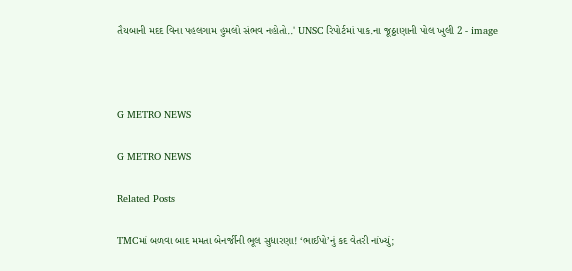તૈયબાની મદદ વિના પહલગામ હુમલો સંભવ નહોતો..' UNSC રિપોર્ટમાં પાક.ના જૂઠ્ઠાણાની પોલ ખુલી 2 - image



G METRO NEWS

G METRO NEWS

Related Posts

TMCમાં બળવા બાદ મમતા બેનર્જીની ભૂલ સુધારણા! ‘ભાઈપો’નું કદ વેતરી નાંખ્યું;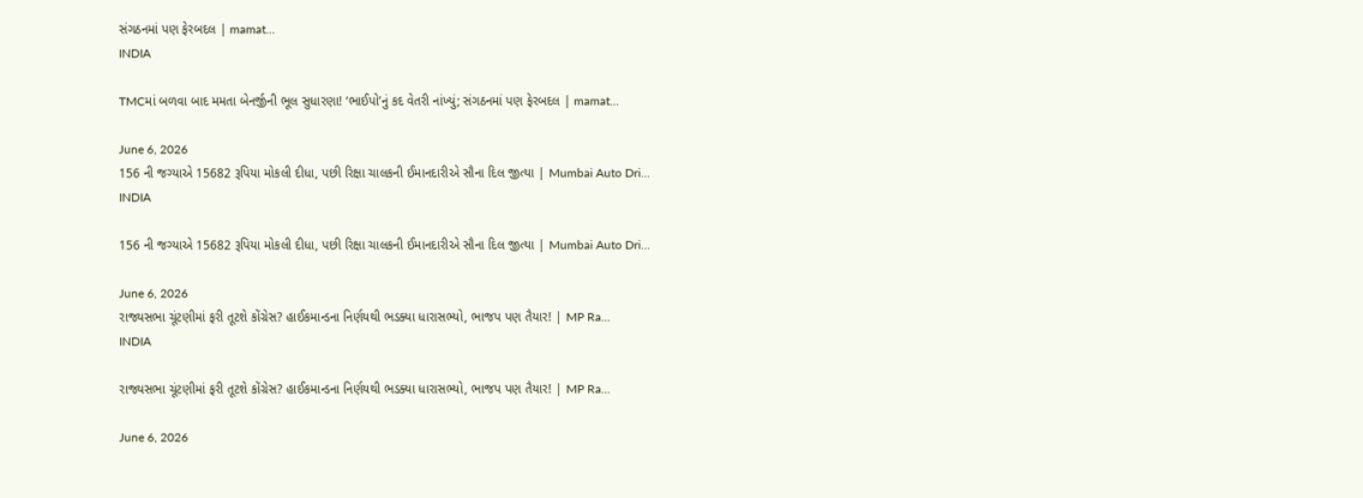સંગઠનમાં પણ ફેરબદલ | mamat…
INDIA

TMCમાં બળવા બાદ મમતા બેનર્જીની ભૂલ સુધારણા! ‘ભાઈપો’નું કદ વેતરી નાંખ્યું; સંગઠનમાં પણ ફેરબદલ | mamat…

June 6, 2026
156 ની જગ્યાએ 15682 રૂપિયા મોકલી દીધા, પછી રિક્ષા ચાલકની ઈમાનદારીએ સૌના દિલ જીત્યા | Mumbai Auto Dri…
INDIA

156 ની જગ્યાએ 15682 રૂપિયા મોકલી દીધા, પછી રિક્ષા ચાલકની ઈમાનદારીએ સૌના દિલ જીત્યા | Mumbai Auto Dri…

June 6, 2026
રાજ્યસભા ચૂંટણીમાં ફરી તૂટશે કોંગ્રેસ? હાઈકમાન્ડના નિર્ણયથી ભડક્યા ધારાસભ્યો, ભાજપ પણ તૈયાર! | MP Ra…
INDIA

રાજ્યસભા ચૂંટણીમાં ફરી તૂટશે કોંગ્રેસ? હાઈકમાન્ડના નિર્ણયથી ભડક્યા ધારાસભ્યો, ભાજપ પણ તૈયાર! | MP Ra…

June 6, 2026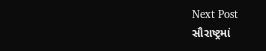Next Post
સૌરાષ્ટ્રમાં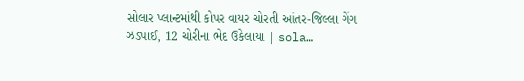સોલાર પ્લાન્ટમાંથી કોપર વાયર ચોરતી આંતર-જિલ્લા ગેંગ ઝડપાઈ, 12 ચોરીના ભેદ ઉકેલાયા | sola…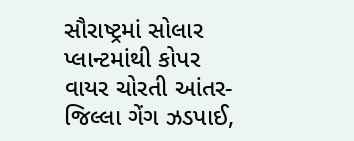સૌરાષ્ટ્રમાં સોલાર પ્લાન્ટમાંથી કોપર વાયર ચોરતી આંતર-જિલ્લા ગેંગ ઝડપાઈ,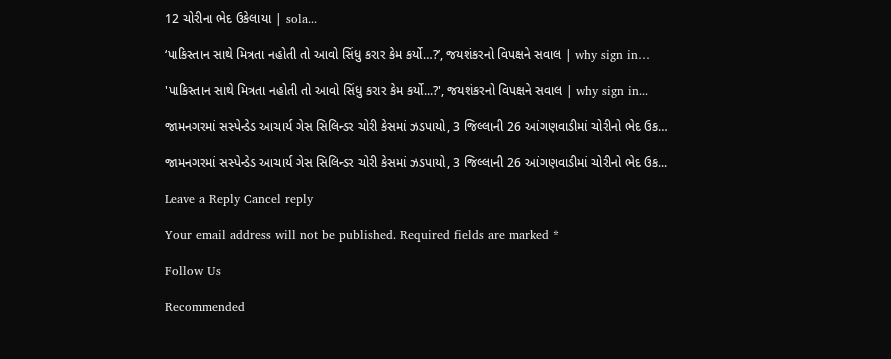12 ચોરીના ભેદ ઉકેલાયા | sola...

‘પાકિસ્તાન સાથે મિત્રતા નહોતી તો આવો સિંધુ કરાર કેમ કર્યો…?’, જયશંકરનો વિપક્ષને સવાલ | why sign in…

'પાકિસ્તાન સાથે મિત્રતા નહોતી તો આવો સિંધુ કરાર કેમ કર્યો...?', જયશંકરનો વિપક્ષને સવાલ | why sign in...

જામનગરમાં સસ્પેન્ડેડ આચાર્ય ગેસ સિલિન્ડર ચોરી કેસમાં ઝડપાયો, 3 જિલ્લાની 26 આંગણવાડીમાં ચોરીનો ભેદ ઉક…

જામનગરમાં સસ્પેન્ડેડ આચાર્ય ગેસ સિલિન્ડર ચોરી કેસમાં ઝડપાયો, 3 જિલ્લાની 26 આંગણવાડીમાં ચોરીનો ભેદ ઉક...

Leave a Reply Cancel reply

Your email address will not be published. Required fields are marked *

Follow Us

Recommended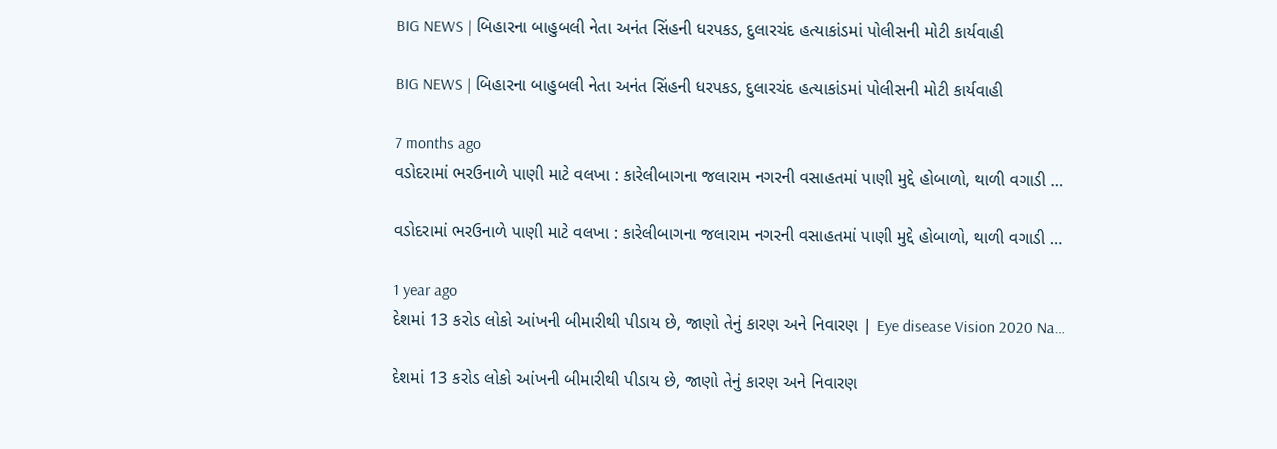BIG NEWS | બિહારના બાહુબલી નેતા અનંત સિંહની ધરપકડ, દુલારચંદ હત્યાકાંડમાં પોલીસની મોટી કાર્યવાહી

BIG NEWS | બિહારના બાહુબલી નેતા અનંત સિંહની ધરપકડ, દુલારચંદ હત્યાકાંડમાં પોલીસની મોટી કાર્યવાહી

7 months ago
વડોદરામાં ભરઉનાળે પાણી માટે વલખા : કારેલીબાગના જલારામ નગરની વસાહતમાં પાણી મુદ્દે હોબાળો, થાળી વગાડી …

વડોદરામાં ભરઉનાળે પાણી માટે વલખા : કારેલીબાગના જલારામ નગરની વસાહતમાં પાણી મુદ્દે હોબાળો, થાળી વગાડી …

1 year ago
દેશમાં 13 કરોડ લોકો આંખની બીમારીથી પીડાય છે, જાણો તેનું કારણ અને નિવારણ | Eye disease Vision 2020 Na…

દેશમાં 13 કરોડ લોકો આંખની બીમારીથી પીડાય છે, જાણો તેનું કારણ અને નિવારણ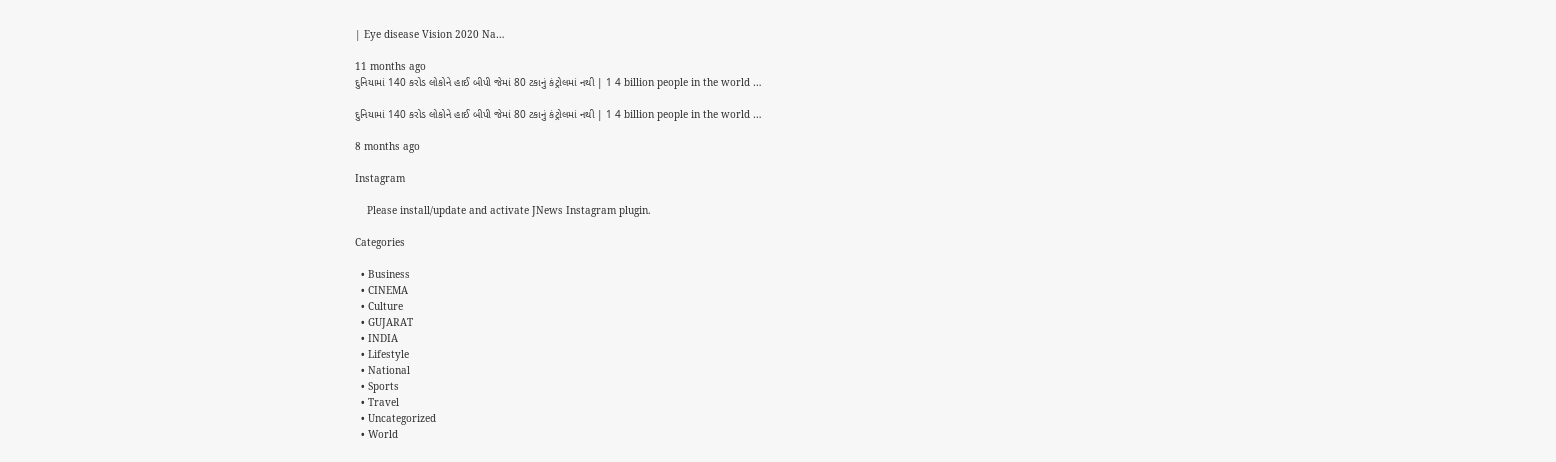| Eye disease Vision 2020 Na…

11 months ago
દુનિયામાં 140 કરોડ લોકોને હાઈ બીપી જેમાં 80 ટકાનું કંટ્રોલમાં નથી | 1 4 billion people in the world …

દુનિયામાં 140 કરોડ લોકોને હાઈ બીપી જેમાં 80 ટકાનું કંટ્રોલમાં નથી | 1 4 billion people in the world …

8 months ago

Instagram

    Please install/update and activate JNews Instagram plugin.

Categories

  • Business
  • CINEMA
  • Culture
  • GUJARAT
  • INDIA
  • Lifestyle
  • National
  • Sports
  • Travel
  • Uncategorized
  • World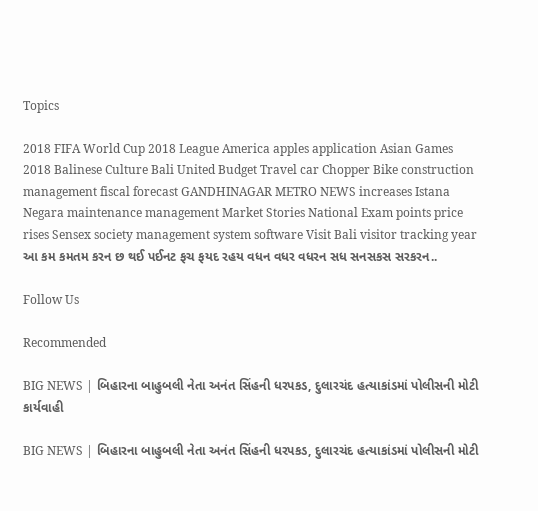Topics

2018 FIFA World Cup 2018 League America apples application Asian Games 2018 Balinese Culture Bali United Budget Travel car Chopper Bike construction management fiscal forecast GANDHINAGAR METRO NEWS increases Istana Negara maintenance management Market Stories National Exam points price rises Sensex society management system software Visit Bali visitor tracking year આ કમ કમતમ કરન છ થઈ પઈનટ ફચ ફયદ રહય વધન વધર વધરન સધ સનસકસ સરકરન..

Follow Us

Recommended

BIG NEWS | બિહારના બાહુબલી નેતા અનંત સિંહની ધરપકડ, દુલારચંદ હત્યાકાંડમાં પોલીસની મોટી કાર્યવાહી

BIG NEWS | બિહારના બાહુબલી નેતા અનંત સિંહની ધરપકડ, દુલારચંદ હત્યાકાંડમાં પોલીસની મોટી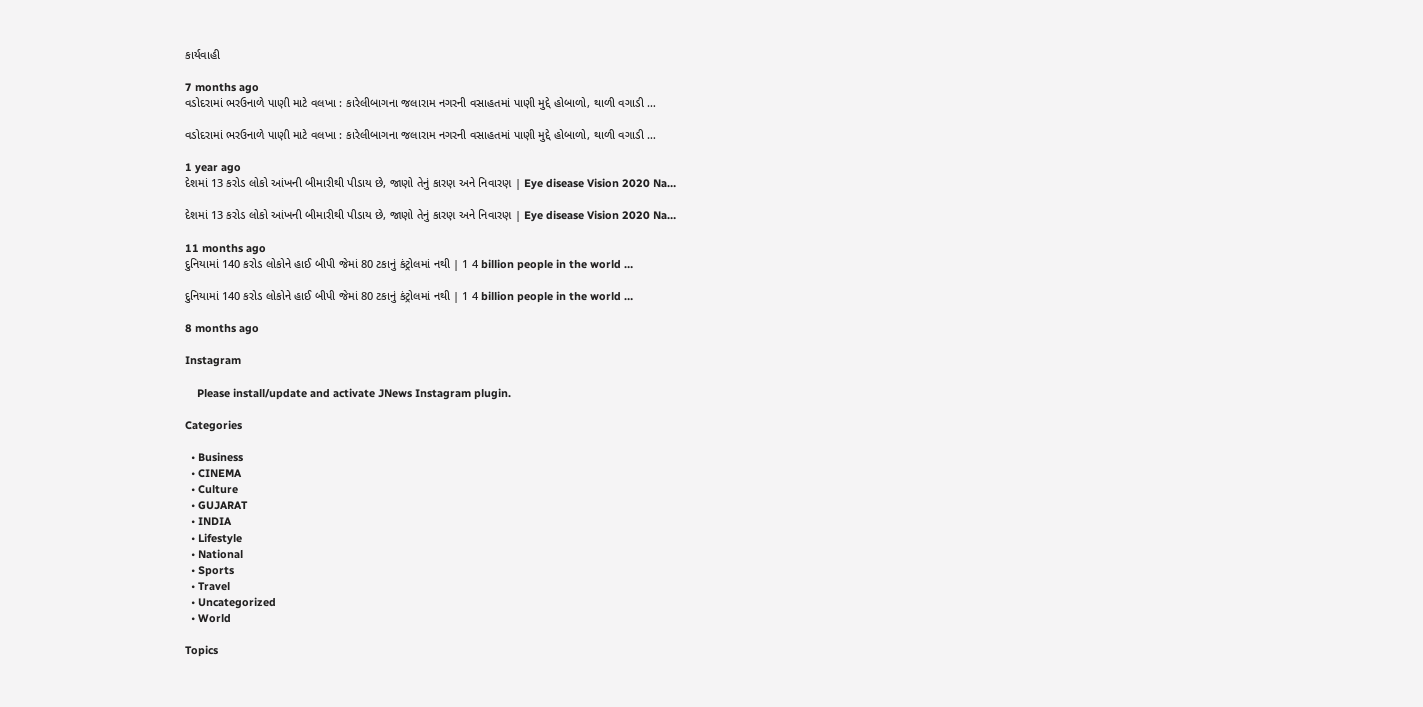કાર્યવાહી

7 months ago
વડોદરામાં ભરઉનાળે પાણી માટે વલખા : કારેલીબાગના જલારામ નગરની વસાહતમાં પાણી મુદ્દે હોબાળો, થાળી વગાડી …

વડોદરામાં ભરઉનાળે પાણી માટે વલખા : કારેલીબાગના જલારામ નગરની વસાહતમાં પાણી મુદ્દે હોબાળો, થાળી વગાડી …

1 year ago
દેશમાં 13 કરોડ લોકો આંખની બીમારીથી પીડાય છે, જાણો તેનું કારણ અને નિવારણ | Eye disease Vision 2020 Na…

દેશમાં 13 કરોડ લોકો આંખની બીમારીથી પીડાય છે, જાણો તેનું કારણ અને નિવારણ | Eye disease Vision 2020 Na…

11 months ago
દુનિયામાં 140 કરોડ લોકોને હાઈ બીપી જેમાં 80 ટકાનું કંટ્રોલમાં નથી | 1 4 billion people in the world …

દુનિયામાં 140 કરોડ લોકોને હાઈ બીપી જેમાં 80 ટકાનું કંટ્રોલમાં નથી | 1 4 billion people in the world …

8 months ago

Instagram

    Please install/update and activate JNews Instagram plugin.

Categories

  • Business
  • CINEMA
  • Culture
  • GUJARAT
  • INDIA
  • Lifestyle
  • National
  • Sports
  • Travel
  • Uncategorized
  • World

Topics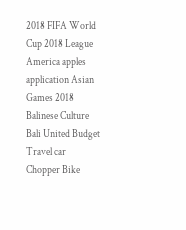2018 FIFA World Cup 2018 League America apples application Asian Games 2018 Balinese Culture Bali United Budget Travel car Chopper Bike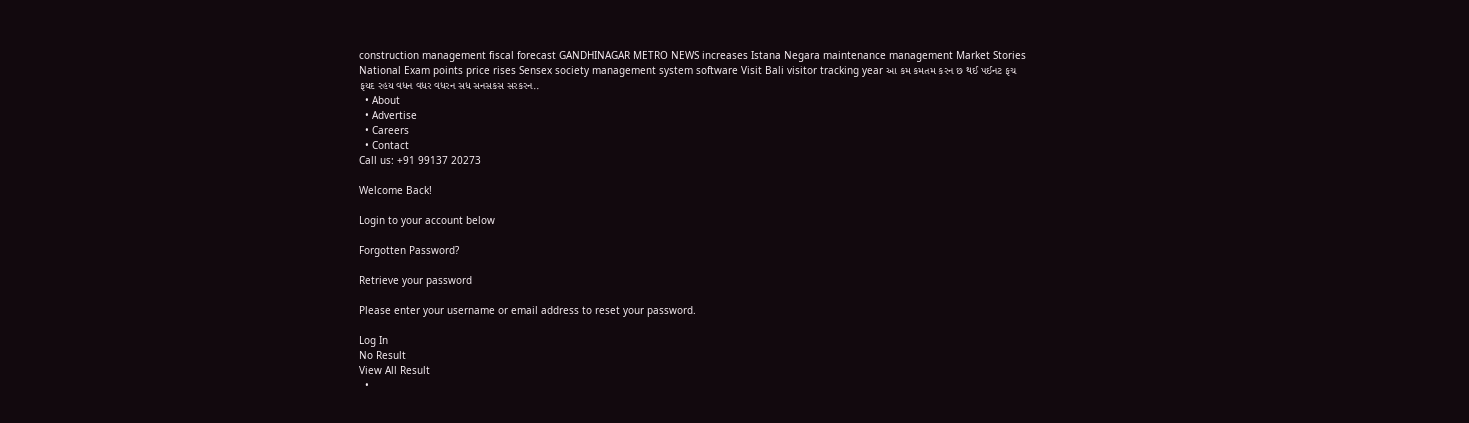construction management fiscal forecast GANDHINAGAR METRO NEWS increases Istana Negara maintenance management Market Stories National Exam points price rises Sensex society management system software Visit Bali visitor tracking year આ કમ કમતમ કરન છ થઈ પઈનટ ફચ ફયદ રહય વધન વધર વધરન સધ સનસકસ સરકરન..
  • About
  • Advertise
  • Careers
  • Contact
Call us: +91 99137 20273

Welcome Back!

Login to your account below

Forgotten Password?

Retrieve your password

Please enter your username or email address to reset your password.

Log In
No Result
View All Result
  •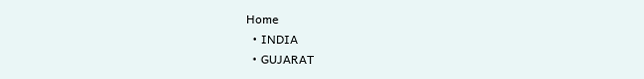Home
  • INDIA
  • GUJARAT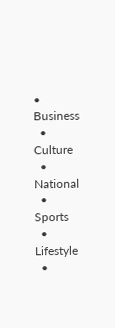• Business
  • Culture
  • National
  • Sports
  • Lifestyle
  •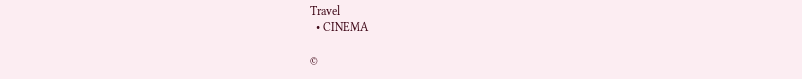Travel
  • CINEMA

©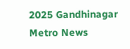2025 Gandhinagar Metro News